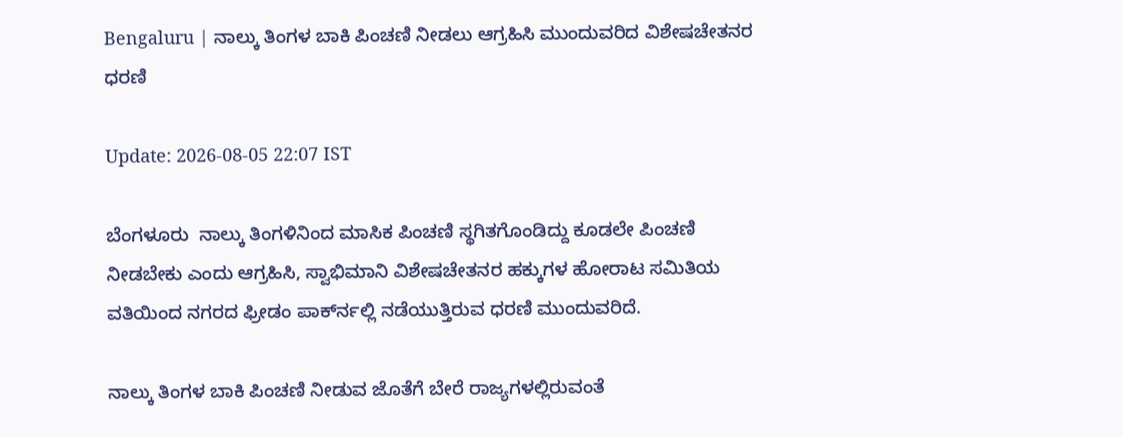Bengaluru | ನಾಲ್ಕು ತಿಂಗಳ ಬಾಕಿ ಪಿಂಚಣಿ ನೀಡಲು ಆಗ್ರಹಿಸಿ ಮುಂದುವರಿದ ವಿಶೇಷಚೇತನರ ಧರಣಿ

Update: 2026-08-05 22:07 IST

ಬೆಂಗಳೂರು  ನಾಲ್ಕು ತಿಂಗಳಿನಿಂದ ಮಾಸಿಕ ಪಿಂಚಣಿ ಸ್ಥಗಿತಗೊಂಡಿದ್ದು ಕೂಡಲೇ ಪಿಂಚಣಿ ನೀಡಬೇಕು ಎಂದು ಆಗ್ರಹಿಸಿ, ಸ್ವಾಭಿಮಾನಿ ವಿಶೇಷಚೇತನರ ಹಕ್ಕುಗಳ ಹೋರಾಟ ಸಮಿತಿಯ ವತಿಯಿಂದ ನಗರದ ಫ್ರೀಡಂ ಪಾರ್ಕ್‍ನಲ್ಲಿ ನಡೆಯುತ್ತಿರುವ ಧರಣಿ ಮುಂದುವರಿದೆ.

ನಾಲ್ಕು ತಿಂಗಳ ಬಾಕಿ ಪಿಂಚಣಿ ನೀಡುವ ಜೊತೆಗೆ ಬೇರೆ ರಾಜ್ಯಗಳಲ್ಲಿರುವಂತೆ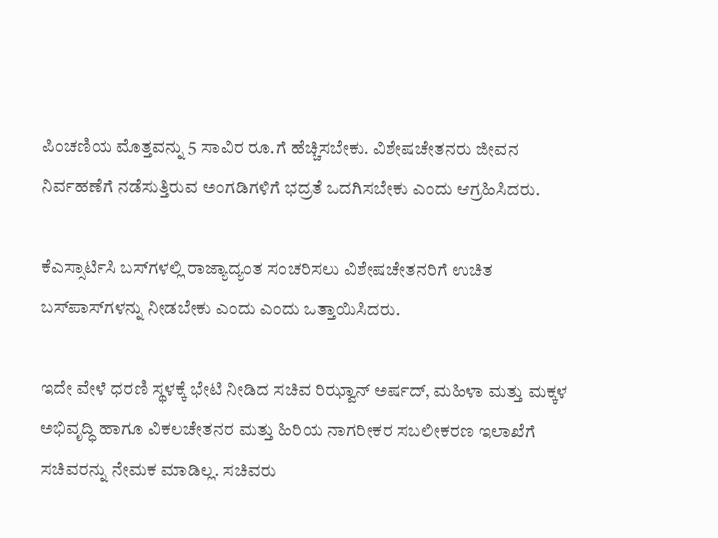ಪಿಂಚಣಿಯ ಮೊತ್ತವನ್ನು 5 ಸಾವಿರ ರೂ.ಗೆ ಹೆಚ್ಚಿಸಬೇಕು. ವಿಶೇಷಚೇತನರು ಜೀವನ ನಿರ್ವಹಣೆಗೆ ನಡೆಸುತ್ತಿರುವ ಅಂಗಡಿಗಳಿಗೆ ಭದ್ರತೆ ಒದಗಿಸಬೇಕು ಎಂದು ಆಗ್ರಹಿಸಿದರು.

ಕೆಎಸ್ಸಾರ್ಟಿಸಿ ಬಸ್‍ಗಳಲ್ಲಿ ರಾಜ್ಯಾದ್ಯಂತ ಸಂಚರಿಸಲು ವಿಶೇಷಚೇತನರಿಗೆ ಉಚಿತ ಬಸ್‍ಪಾಸ್‍ಗಳನ್ನು ನೀಡಬೇಕು ಎಂದು ಎಂದು ಒತ್ತಾಯಿಸಿದರು.

ಇದೇ ವೇಳೆ ಧರಣಿ ಸ್ಥಳಕ್ಕೆ ಭೇಟಿ ನೀಡಿದ ಸಚಿವ ರಿಝ್ವಾನ್ ಅರ್ಷದ್, ಮಹಿಳಾ ಮತ್ತು ಮಕ್ಕಳ ಅಭಿವೃದ್ಧಿ ಹಾಗೂ ವಿಕಲಚೇತನರ ಮತ್ತು ಹಿರಿಯ ನಾಗರೀಕರ ಸಬಲೀಕರಣ ಇಲಾಖೆಗೆ ಸಚಿವರನ್ನು ನೇಮಕ ಮಾಡಿಲ್ಲ. ಸಚಿವರು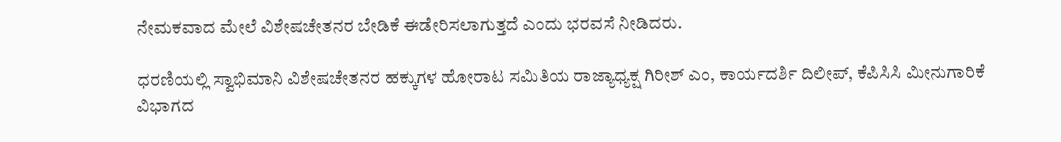ನೇಮಕವಾದ ಮೇಲೆ ವಿಶೇಷಚೇತನರ ಬೇಡಿಕೆ ಈಡೇರಿಸಲಾಗುತ್ತದೆ ಎಂದು ಭರವಸೆ ನೀಡಿದರು.

ಧರಣಿಯಲ್ಲಿ ಸ್ವಾಭಿಮಾನಿ ವಿಶೇಷಚೇತನರ ಹಕ್ಕುಗಳ ಹೋರಾಟ ಸಮಿತಿಯ ರಾಜ್ಯಾಧ್ಯಕ್ಷ ಗಿರೀಶ್ ಎಂ, ಕಾರ್ಯದರ್ಶಿ ದಿಲೀಪ್, ಕೆಪಿಸಿಸಿ ಮೀನುಗಾರಿಕೆ ವಿಭಾಗದ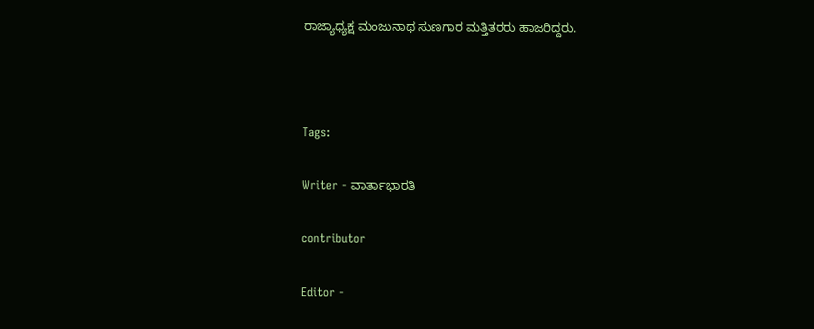ರಾಜ್ಯಾಧ್ಯಕ್ಷ ಮಂಜುನಾಥ ಸುಣಗಾರ ಮತ್ತಿತರರು ಹಾಜರಿದ್ದರು.



Tags:

Writer - ವಾರ್ತಾಭಾರತಿ

contributor

Editor -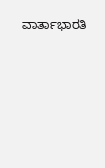ವಾರ್ತಾಭಾರತಿ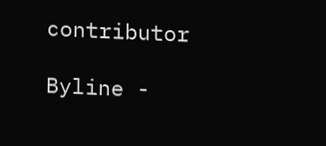contributor

Byline -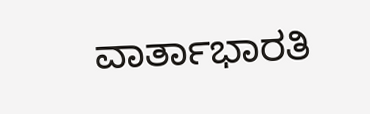ವಾರ್ತಾಭಾರತಿ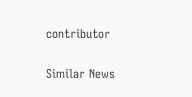contributor

Similar News